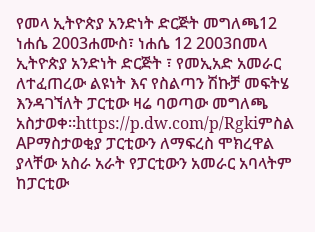የመላ ኢትዮጵያ አንድነት ድርጅት መግለጫ12 ነሐሴ 2003ሐሙስ፣ ነሐሴ 12 2003በመላ ኢትዮጵያ አንድነት ድርጅት ፣ የመኢአድ አመራር ለተፈጠረው ልዩነት እና የስልጣን ሽኩቻ መፍትሄ እንዳገኘለት ፓርቲው ዛሬ ባወጣው መግለጫ አስታወቀ።https://p.dw.com/p/Rgkiምስል APማስታወቂያ ፓርቲውን ለማፍረስ ሞክረዋል ያላቸው አስራ አራት የፓርቲውን አመራር አባላትም ከፓርቲው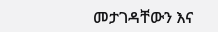መታገዳቸውን እና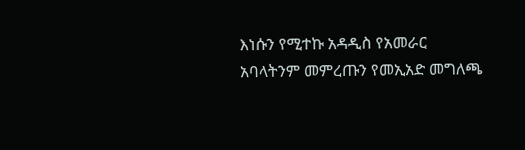እነሱን የሚተኩ አዳዲስ የአመራር አባላትንም መምረጡን የመኢአድ መግለጫ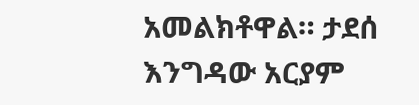አመልክቶዋል። ታደሰ እንግዳው አርያም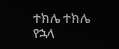ተክሌ ተክሌ የኋላ